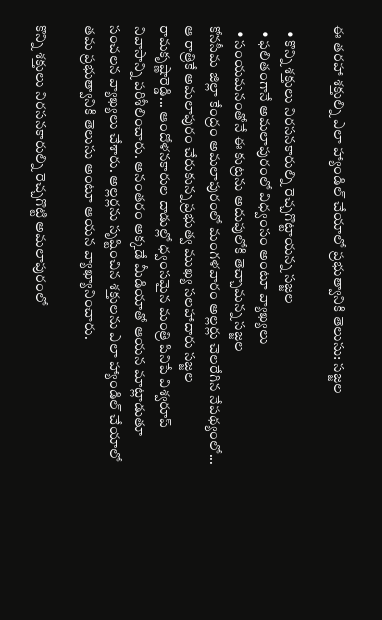ఈ తరహా శక్తుల్ని ఎలా హ్యాండిల్‌ చేయాలో ప్రభుత్వానికి తెలుసు: స‌జ్జ‌ల

  • కొన్ని శక్తులు నిరసనకారుల్ని రెచ్చగొట్టాయన్న సజ్జల
  • ఫ‌లితంగానే అమలాపురంలో విధ్వంసం అంటూ వ్యాఖ్యలు
  • సంయమనంతోనే ఈ కుట్రను అదుపులోకి తెచ్చామ‌న్న స‌జ్జ‌ల‌
కోన‌సీమ జిల్లా కేంద్రం అమ‌లాపురంలో మంగ‌ళ‌వారం అల్ల‌ర్లు చెల‌రేగిన నేపథ్యంలో... ఆ రాత్రికే అమ‌లాపురం చేరుకున్న ప్రభుత్వ ముఖ్య స‌ల‌హాదారు స‌జ్జ‌ల రామ‌కృష్ణారెడ్డి... ఆందోళ‌నకారుల దాడుల్లో ధ్వంస‌మైన మంత్రి పినిపే విశ్వ‌రూప్ నివాసాన్ని ప‌రిశీలించారు. అనంత‌రం అక్క‌డే మీడియాతో ఆయ‌న మాట్లాడుతూ సంచ‌ల‌న వ్యాఖ్య‌లు చేశారు. అల్ల‌ర్ల‌ను సృష్టించిన శ‌క్తుల‌ను ఎలా హ్యాండిల్ చేయాలో త‌మ ప్ర‌భుత్వానికి తెలుసు అంటూ ఆయ‌న వ్యాఖ్యానించారు.

కొన్ని శక్తులు నిరసనకారుల్ని రెచ్చగొట్టి అమలాపురంలో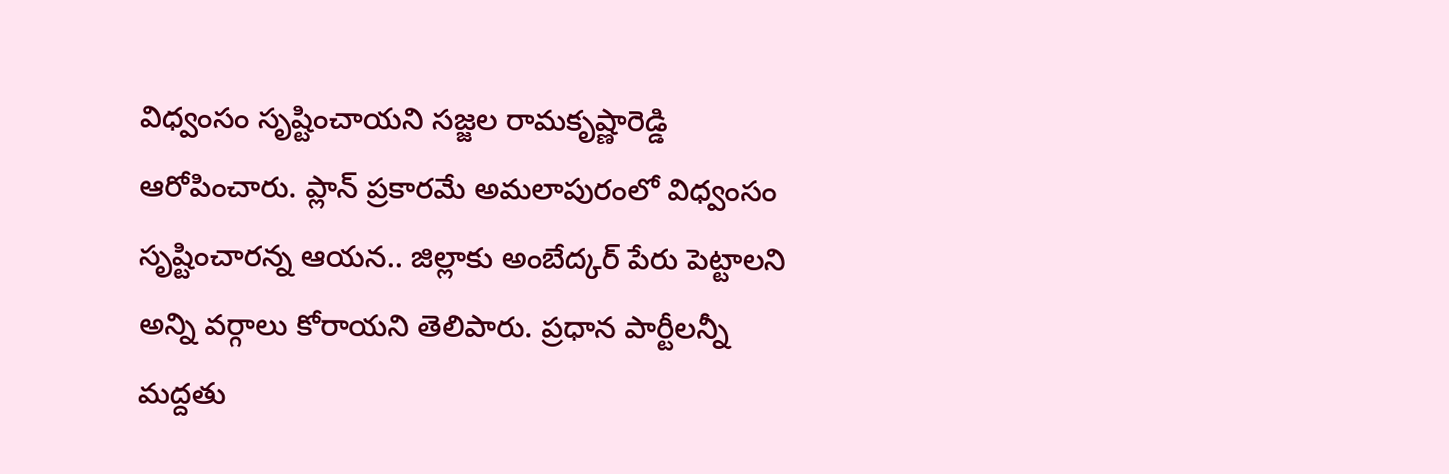విధ్వంసం సృష్టించాయని సజ్జల రామకృష్ణారెడ్డి ఆరోపించారు. ప్లాన్‌ ప్రకారమే అమలాపురంలో విధ్వంసం సృష్టించారన్న ఆయ‌న‌.. జిల్లాకు అంబేద్కర్‌ పేరు పెట్టాలని అన్ని వర్గాలు కోరాయని తెలిపారు. ప్రధాన పార్టీలన్నీ మద్దతు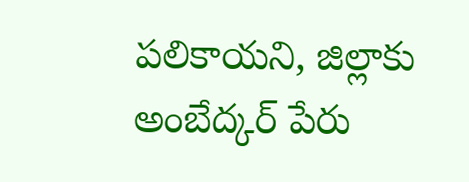పలికాయని, జిల్లాకు అంబేద్కర్‌ పేరు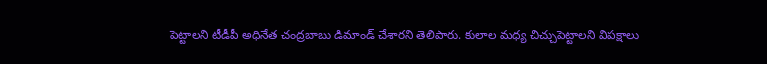పెట్టాలని టీడీపీ అధినేత చంద్రబాబు డిమాండ్‌ చేశార‌ని తెలిపారు. కులాల మధ్య చిచ్చుపెట్టాలని విపక్షాలు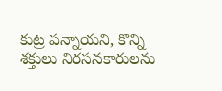కుట్ర పన్నాయని, కొన్ని శక్తులు నిరసనకారులను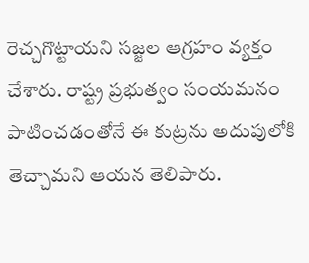రెచ్చగొట్టాయని స‌జ్జ‌ల ఆగ్ర‌హం వ్య‌క్తం చేశారు. రాష్ట్ర ప్రభుత్వం సంయమనం పాటించడంతోనే ఈ కుట్రను అదుపులోకి తెచ్చామ‌ని ఆయ‌న తెలిపారు.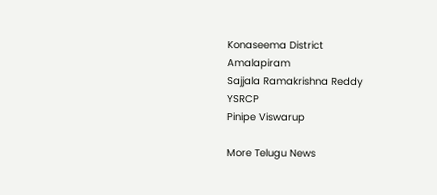Konaseema District
Amalapiram
Sajjala Ramakrishna Reddy
YSRCP
Pinipe Viswarup

More Telugu News